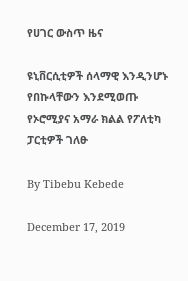የሀገር ውስጥ ዜና

ዩኒቨርሲቲዎች ሰላማዊ እንዲንሆኑ የበኩላቸውን እንደሚወጡ የኦሮሚያና አማራ ክልል የፖለቲካ ፓርቲዎች ገለፁ

By Tibebu Kebede

December 17, 2019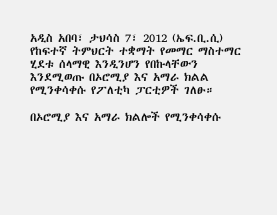አዲስ አበባ፣ ታህሳስ 7፣ 2012 (ኤፍ.ቢ.ሲ) የከፍተኛ ትምህርት ተቋማት የመማር ማስተማር ሂደቱ ሰላማዊ እንዲንሆን የበኩላቸውን እንደሚወጡ በኦሮሚያ እና አማራ ክልል የሚንቀሳቀሱ የፖለቲካ ፓርቲዎች ገለፁ።

በኦሮሚያ እና አማራ ክልሎች የሚንቀሳቀሱ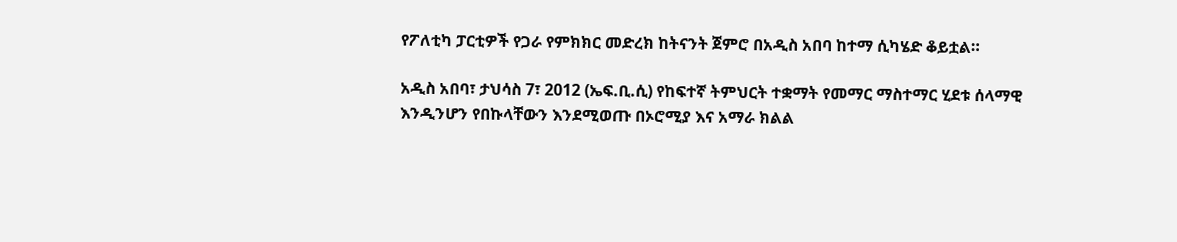የፖለቲካ ፓርቲዎች የጋራ የምክክር መድረክ ከትናንት ጀምሮ በአዲስ አበባ ከተማ ሲካሄድ ቆይቷል።

አዲስ አበባ፣ ታህሳስ 7፣ 2012 (ኤፍ.ቢ.ሲ) የከፍተኛ ትምህርት ተቋማት የመማር ማስተማር ሂደቱ ሰላማዊ እንዲንሆን የበኩላቸውን እንደሚወጡ በኦሮሚያ እና አማራ ክልል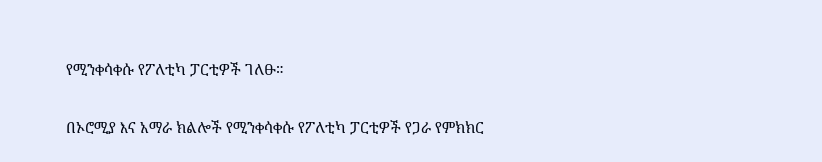የሚንቀሳቀሱ የፖለቲካ ፓርቲዎች ገለፁ።

በኦሮሚያ እና አማራ ክልሎች የሚንቀሳቀሱ የፖለቲካ ፓርቲዎች የጋራ የምክክር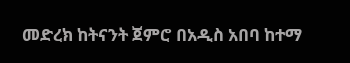መድረክ ከትናንት ጀምሮ በአዲስ አበባ ከተማ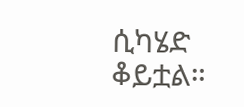ሲካሄድ ቆይቷል።